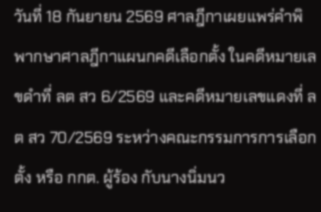วันที่ 18 กันยายน 2569 ศาลฎีกาเผยแพร่คำพิพากษาศาลฎีกาแผนกคดีเลือกตั้ง ในคดีหมายเลขดำที่ ลต สว 6/2569 และคดีหมายเลขแดงที่ ลต สว 70/2569 ระหว่างคณะกรรมการการเลือกตั้ง หรือ กกต. ผู้ร้อง กับนางนิ่มนว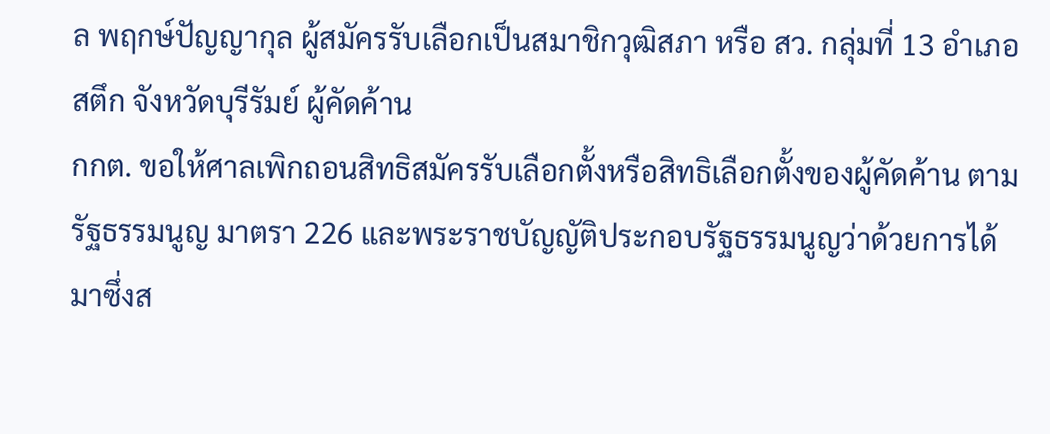ล พฤกษ์ปัญญากุล ผู้สมัครรับเลือกเป็นสมาชิกวุฒิสภา หรือ สว. กลุ่มที่ 13 อำเภอสตึก จังหวัดบุรีรัมย์ ผู้คัดค้าน
กกต. ขอให้ศาลเพิกถอนสิทธิสมัครรับเลือกตั้งหรือสิทธิเลือกตั้งของผู้คัดค้าน ตามรัฐธรรมนูญ มาตรา 226 และพระราชบัญญัติประกอบรัฐธรรมนูญว่าด้วยการได้มาซึ่งส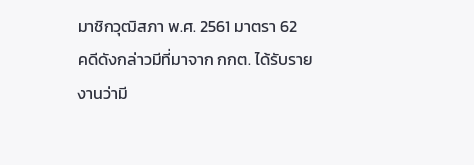มาชิกวุฒิสภา พ.ศ. 2561 มาตรา 62
คดีดังกล่าวมีที่มาจาก กกต. ได้รับรายงานว่ามี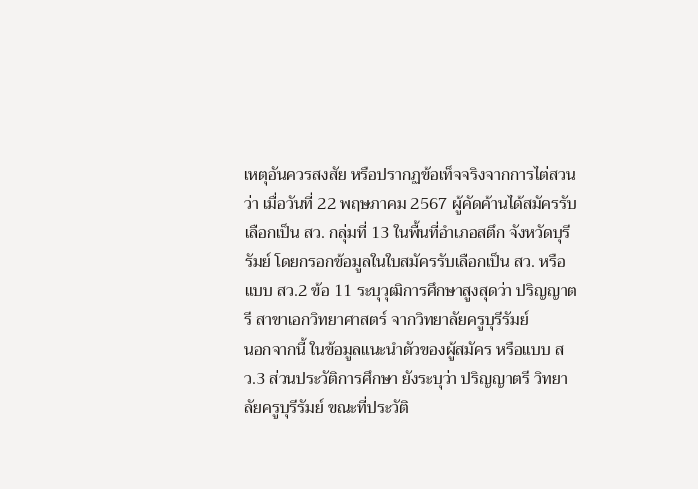เหตุอันควรสงสัย หรือปรากฏข้อเท็จจริงจากการไต่สวนว่า เมื่อวันที่ 22 พฤษภาคม 2567 ผู้คัดค้านได้สมัครรับเลือกเป็น สว. กลุ่มที่ 13 ในพื้นที่อำเภอสตึก จังหวัดบุรีรัมย์ โดยกรอกข้อมูลในใบสมัครรับเลือกเป็น สว. หรือแบบ สว.2 ข้อ 11 ระบุวุฒิการศึกษาสูงสุดว่า ปริญญาตรี สาขาเอกวิทยาศาสตร์ จากวิทยาลัยครูบุรีรัมย์
นอกจากนี้ ในข้อมูลแนะนำตัวของผู้สมัคร หรือแบบ สว.3 ส่วนประวัติการศึกษา ยังระบุว่า ปริญญาตรี วิทยาลัยครูบุรีรัมย์ ขณะที่ประวัติ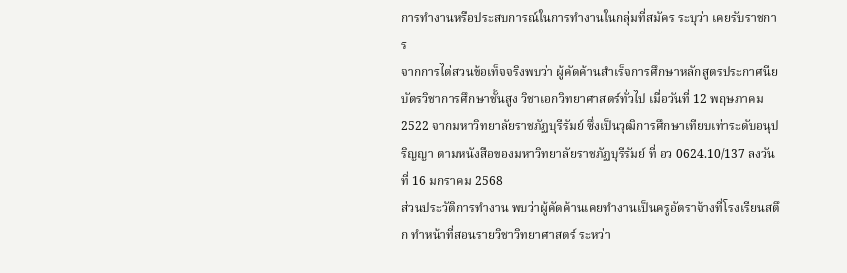การทำงานหรือประสบการณ์ในการทำงานในกลุ่มที่สมัคร ระบุว่า เคยรับราชการ
จากการไต่สวนข้อเท็จจริงพบว่า ผู้คัดค้านสำเร็จการศึกษาหลักสูตรประกาศนียบัตรวิชาการศึกษาชั้นสูง วิชาเอกวิทยาศาสตร์ทั่วไป เมื่อวันที่ 12 พฤษภาคม 2522 จากมหาวิทยาลัยราชภัฏบุรีรัมย์ ซึ่งเป็นวุฒิการศึกษาเทียบเท่าระดับอนุปริญญา ตามหนังสือของมหาวิทยาลัยราชภัฏบุรีรัมย์ ที่ อว 0624.10/137 ลงวันที่ 16 มกราคม 2568
ส่วนประวัติการทำงาน พบว่าผู้คัดค้านเคยทำงานเป็นครูอัตราจ้างที่โรงเรียนสตึก ทำหน้าที่สอนรายวิชาวิทยาศาสตร์ ระหว่า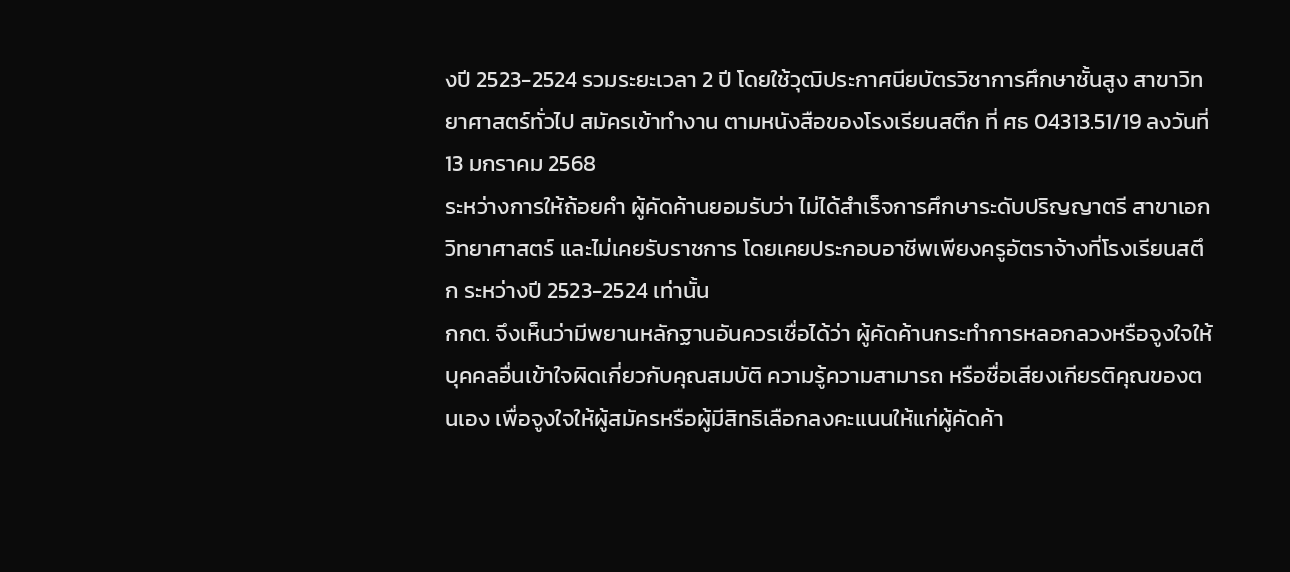งปี 2523-2524 รวมระยะเวลา 2 ปี โดยใช้วุฒิประกาศนียบัตรวิชาการศึกษาชั้นสูง สาขาวิทยาศาสตร์ทั่วไป สมัครเข้าทำงาน ตามหนังสือของโรงเรียนสตึก ที่ ศธ 04313.51/19 ลงวันที่ 13 มกราคม 2568
ระหว่างการให้ถ้อยคำ ผู้คัดค้านยอมรับว่า ไม่ได้สำเร็จการศึกษาระดับปริญญาตรี สาขาเอกวิทยาศาสตร์ และไม่เคยรับราชการ โดยเคยประกอบอาชีพเพียงครูอัตราจ้างที่โรงเรียนสตึก ระหว่างปี 2523-2524 เท่านั้น
กกต. จึงเห็นว่ามีพยานหลักฐานอันควรเชื่อได้ว่า ผู้คัดค้านกระทำการหลอกลวงหรือจูงใจให้บุคคลอื่นเข้าใจผิดเกี่ยวกับคุณสมบัติ ความรู้ความสามารถ หรือชื่อเสียงเกียรติคุณของตนเอง เพื่อจูงใจให้ผู้สมัครหรือผู้มีสิทธิเลือกลงคะแนนให้แก่ผู้คัดค้า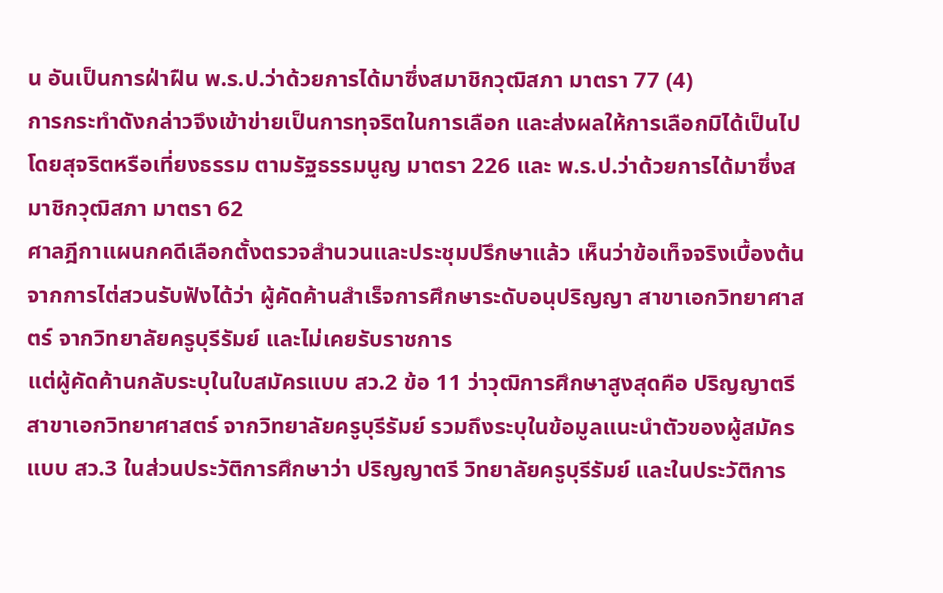น อันเป็นการฝ่าฝืน พ.ร.ป.ว่าด้วยการได้มาซึ่งสมาชิกวุฒิสภา มาตรา 77 (4)
การกระทำดังกล่าวจึงเข้าข่ายเป็นการทุจริตในการเลือก และส่งผลให้การเลือกมิได้เป็นไปโดยสุจริตหรือเที่ยงธรรม ตามรัฐธรรมนูญ มาตรา 226 และ พ.ร.ป.ว่าด้วยการได้มาซึ่งสมาชิกวุฒิสภา มาตรา 62
ศาลฎีกาแผนกคดีเลือกตั้งตรวจสำนวนและประชุมปรึกษาแล้ว เห็นว่าข้อเท็จจริงเบื้องต้นจากการไต่สวนรับฟังได้ว่า ผู้คัดค้านสำเร็จการศึกษาระดับอนุปริญญา สาขาเอกวิทยาศาสตร์ จากวิทยาลัยครูบุรีรัมย์ และไม่เคยรับราชการ
แต่ผู้คัดค้านกลับระบุในใบสมัครแบบ สว.2 ข้อ 11 ว่าวุฒิการศึกษาสูงสุดคือ ปริญญาตรี สาขาเอกวิทยาศาสตร์ จากวิทยาลัยครูบุรีรัมย์ รวมถึงระบุในข้อมูลแนะนำตัวของผู้สมัครแบบ สว.3 ในส่วนประวัติการศึกษาว่า ปริญญาตรี วิทยาลัยครูบุรีรัมย์ และในประวัติการ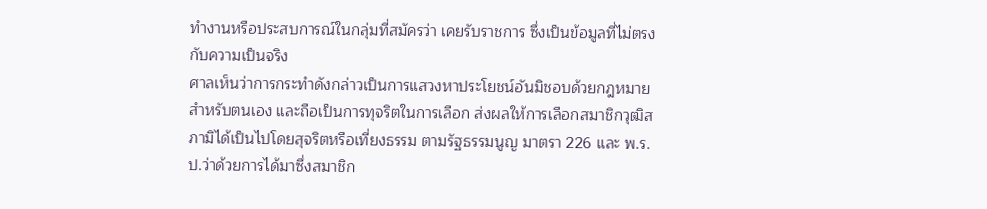ทำงานหรือประสบการณ์ในกลุ่มที่สมัครว่า เคยรับราชการ ซึ่งเป็นข้อมูลที่ไม่ตรงกับความเป็นจริง
ศาลเห็นว่าการกระทำดังกล่าวเป็นการแสวงหาประโยชน์อันมิชอบด้วยกฎหมายสำหรับตนเอง และถือเป็นการทุจริตในการเลือก ส่งผลให้การเลือกสมาชิกวุฒิสภามิได้เป็นไปโดยสุจริตหรือเที่ยงธรรม ตามรัฐธรรมนูญ มาตรา 226 และ พ.ร.ป.ว่าด้วยการได้มาซึ่งสมาชิก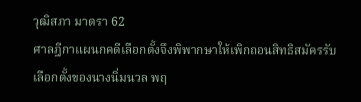วุฒิสภา มาตรา 62
ศาลฎีกาแผนกคดีเลือกตั้งจึงพิพากษาให้เพิกถอนสิทธิสมัครรับเลือกตั้งของนางนิ่มนวล พฤ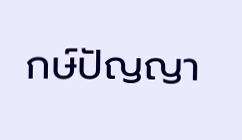กษ์ปัญญา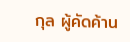กุล ผู้คัดค้าน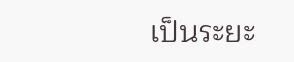เป็นระยะ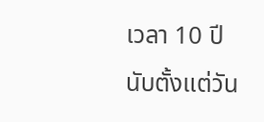เวลา 10 ปี นับตั้งแต่วัน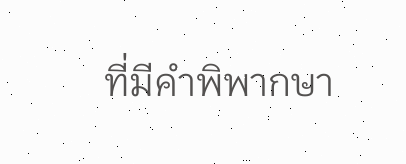ที่มีคำพิพากษา